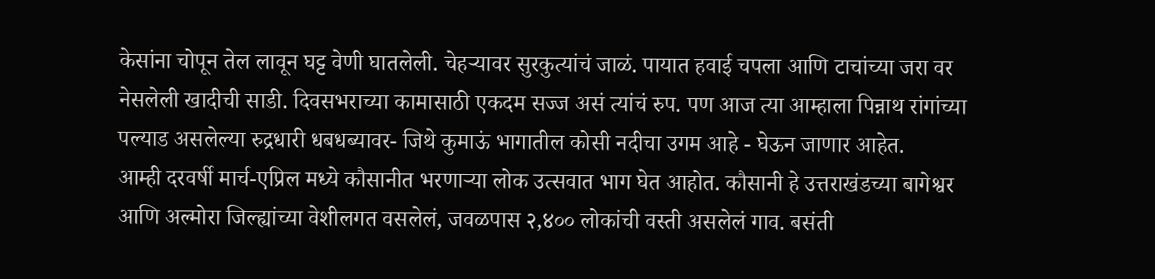केसांना चोपून तेल लावून घट्ट वेणी घातलेली. चेहऱ्यावर सुरकुत्यांचं जाळं. पायात हवाई चपला आणि टाचांच्या जरा वर नेसलेली खादीची साडी. दिवसभराच्या कामासाठी एकदम सज्ज असं त्यांचं रुप. पण आज त्या आम्हाला पिन्नाथ रांगांच्या पल्याड असलेल्या रुद्रधारी धबधब्यावर- जिथे कुमाऊं भागातील कोसी नदीचा उगम आहे - घेऊन जाणार आहेत.
आम्ही दरवर्षी मार्च-एप्रिल मध्ये कौसानीत भरणाऱ्या लोक उत्सवात भाग घेत आहोत. कौसानी हे उत्तराखंडच्या बागेश्वर आणि अल्मोरा जिल्ह्यांच्या वेशीलगत वसलेलं, जवळपास २,४०० लोकांची वस्ती असलेलं गाव. बसंती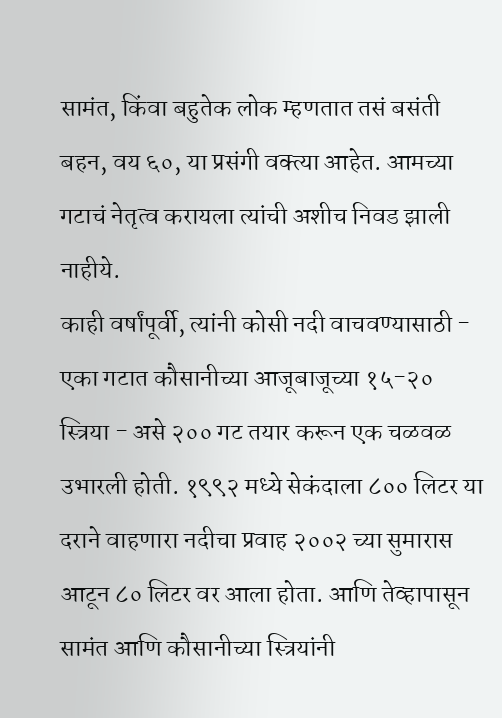सामंत, किंवा बहुतेक लोक म्हणतात तसं बसंती बहन, वय ६०, या प्रसंगी वक्त्या आहेत. आमच्या गटाचं नेतृत्व करायला त्यांची अशीच निवड झाली नाहीये.
काही वर्षांपूर्वी, त्यांनी कोसी नदी वाचवण्यासाठी - एका गटात कौसानीच्या आजूबाजूच्या १५-२० स्त्रिया - असे २०० गट तयार करून एक चळवळ उभारली होती. १९९२ मध्ये सेकंदाला ८०० लिटर या दराने वाहणारा नदीचा प्रवाह २००२ च्या सुमारास आटून ८० लिटर वर आला होता. आणि तेव्हापासून सामंत आणि कौसानीच्या स्त्रियांनी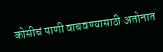कोसीचं पाणी वाचवण्यासाठी अतोनात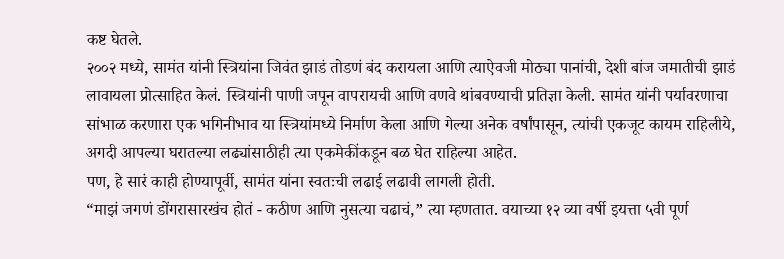कष्ट घेतले.
२००२ मध्ये, सामंत यांनी स्त्रियांना जिवंत झाडं तोडणं बंद करायला आणि त्याऐवजी मोठ्या पानांची, देशी बांज जमातीची झाडं लावायला प्रोत्साहित केलं. स्त्रियांनी पाणी जपून वापरायची आणि वणवे थांबवण्याची प्रतिज्ञा केली. सामंत यांनी पर्यावरणाचा सांभाळ करणारा एक भगिनीभाव या स्त्रियांमध्ये निर्माण केला आणि गेल्या अनेक वर्षांपासून, त्यांची एकजूट कायम राहिलीये, अगदी आपल्या घरातल्या लढ्यांसाठीही त्या एकमेकींकडून बळ घेत राहिल्या आहेत.
पण, हे सारं काही होण्यापूर्वी, सामंत यांना स्वतःची लढाई लढावी लागली होती.
“माझं जगणं डोंगरासारखंच होतं - कठीण आणि नुसत्या चढाचं,” त्या म्हणतात. वयाच्या १२ व्या वर्षी इयत्ता ५वी पूर्ण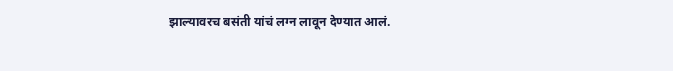झाल्यावरच बसंती यांचं लग्न लावून देण्यात आलं.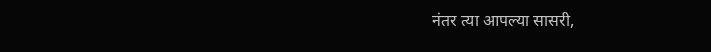नंतर त्या आपल्या सासरी,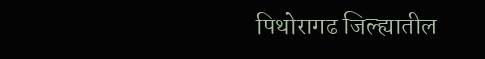पिथोरागढ जिल्ह्यातील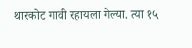थारकोट गावी रहायला गेल्या. त्या १५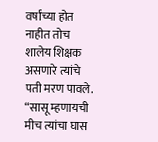वर्षांच्या होत नाहीत तोच शालेय शिक्षक असणारे त्यांचे पती मरण पावले. “सासू म्हणायची मीच त्यांचा घास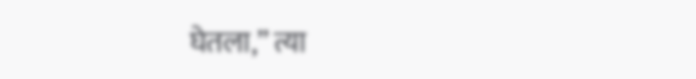घेतला,” त्या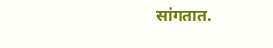सांगतात.